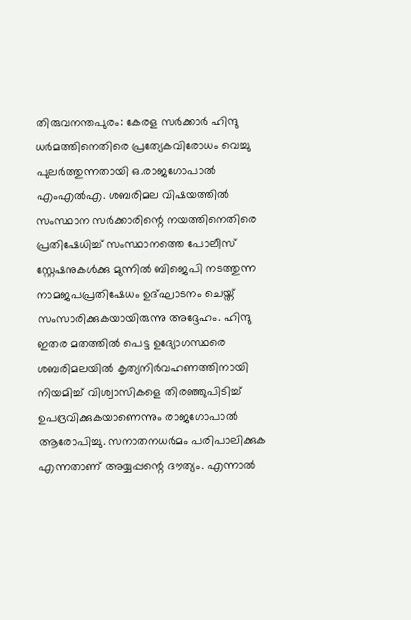തിരുവനന്തപുരം: കേരള സർക്കാർ ഹിന്ദു ധർമത്തിനെതിരെ പ്രത്യേകവിരോധം വെച്ചു പുലർത്തുന്നതായി ഒ.രാജഗോപാൽ എംഎൽഎ. ശബരിമല വിഷയത്തിൽ സംസ്ഥാന സർക്കാരിന്റെ നയത്തിനെതിരെ പ്രതിഷേധിച്ച് സംസ്ഥാനത്തെ പോലീസ് സ്റ്റേഷനുകൾക്കു മുന്നിൽ ബിജെപി നടത്തുന്ന നാമജപപ്രതിഷേധം ഉദ്ഘാടനം ചെയ്ത് സംസാരിക്കുകയായിരുന്നു അദ്ദേഹം. ഹിന്ദു ഇതര മതത്തിൽ പെട്ട ഉദ്യോഗസ്ഥരെ ശബരിമലയിൽ കൃത്യനിർവഹണത്തിനായി നിയമിച്ച് വിശ്വാസികളെ തിരഞ്ഞുപിടിച്ച് ഉപദ്രവിക്കുകയാണെന്നും രാജഗോപാൽ ആരോപിച്ചു. സനാതനധർമം പരിപാലിക്കുക എന്നതാണ് അയ്യപ്പന്റെ ദൗത്യം. എന്നാൽ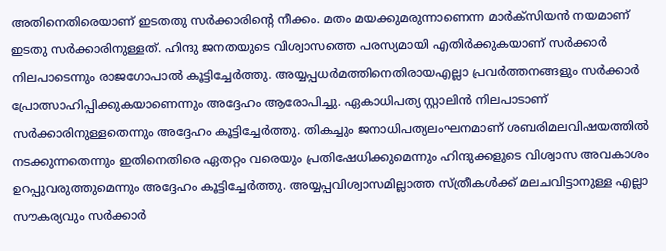അതിനെതിരെയാണ് ഇടതതു സർക്കാരിന്റെ നീക്കം. മതം മയക്കുമരുന്നാണെന്ന മാർക്സിയൻ നയമാണ് ഇടതു സർക്കാരിനുള്ളത്. ഹിന്ദു ജനതയുടെ വിശ്വാസത്തെ പരസ്യമായി എതിർക്കുകയാണ് സർക്കാർ നിലപാടെന്നും രാജഗോപാൽ കൂട്ടിച്ചേർത്തു. അയ്യപ്പധർമത്തിനെതിരായഎല്ലാ പ്രവർത്തനങ്ങളും സർക്കാർ പ്രോത്സാഹിപ്പിക്കുകയാണെന്നും അദ്ദേഹം ആരോപിച്ചു. ഏകാധിപത്യ സ്റ്റാലിൻ നിലപാടാണ് സർക്കാരിനുള്ളതെന്നും അദ്ദേഹം കൂട്ടിച്ചേർത്തു. തികച്ചും ജനാധിപത്യലംഘനമാണ് ശബരിമലവിഷയത്തിൽ നടക്കുന്നതെന്നും ഇതിനെതിരെ ഏതറ്റം വരെയും പ്രതിഷേധിക്കുമെന്നും ഹിന്ദുക്കളുടെ വിശ്വാസ അവകാശം ഉറപ്പുവരുത്തുമെന്നും അദ്ദേഹം കൂട്ടിച്ചേർത്തു. അയ്യപ്പവിശ്വാസമില്ലാത്ത സ്ത്രീകൾക്ക് മലചവിട്ടാനുള്ള എല്ലാ സൗകര്യവും സർക്കാർ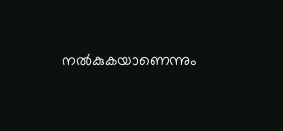നൽകുകയാണെന്നും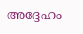അദ്ദേഹം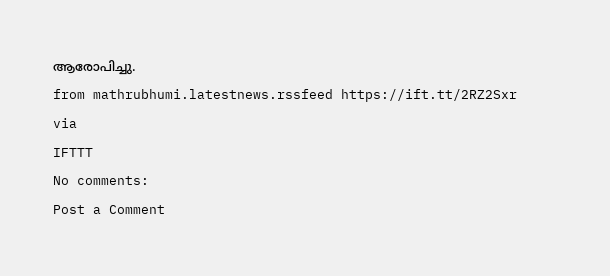ആരോപിച്ചു.
from mathrubhumi.latestnews.rssfeed https://ift.tt/2RZ2Sxr
via
IFTTT
No comments:
Post a Comment